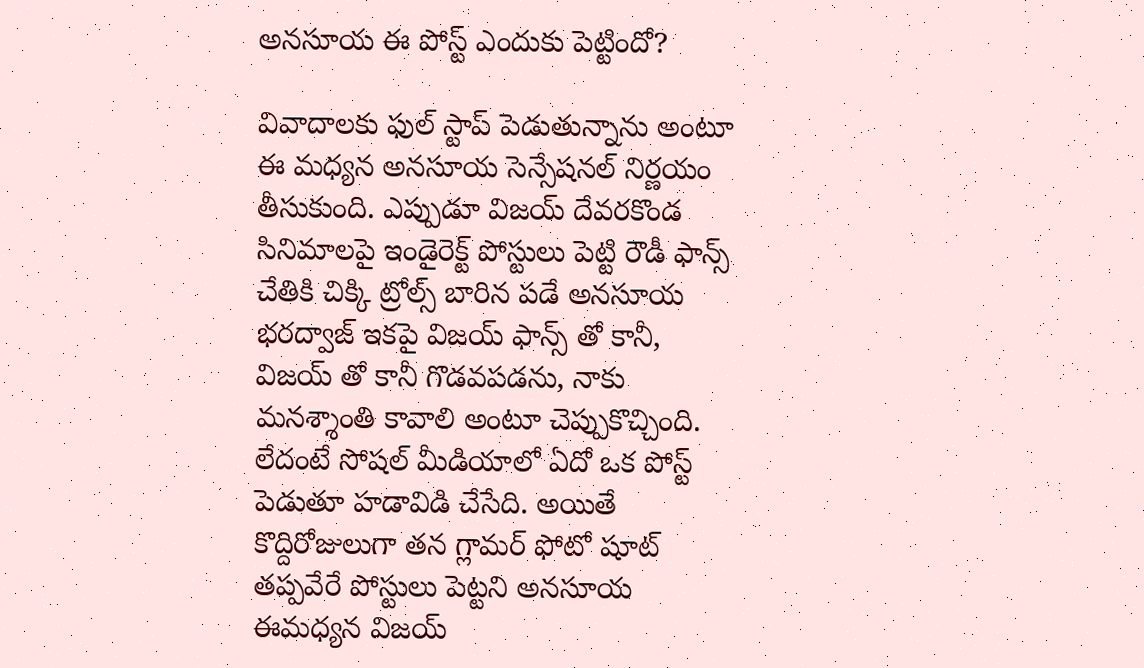అనసూయ ఈ పోస్ట్ ఎందుకు పెట్టిందో?

వివాదాలకు ఫుల్ స్టాప్ పెడుతున్నాను అంటూ ఈ మధ్యన అనసూయ సెన్సేషనల్ నిర్ణయం తీసుకుంది. ఎప్పుడూ విజయ్ దేవరకొండ సినిమాలపై ఇండైరెక్ట్ పోస్టులు పెట్టి రౌడీ ఫాన్స్ చేతికి చిక్కి ట్రోల్స్ బారిన పడే అనసూయ భరద్వాజ్ ఇకపై విజయ్ ఫాన్స్ తో కానీ, విజయ్ తో కానీ గొడవపడను, నాకు మనశ్శాంతి కావాలి అంటూ చెప్పుకొచ్చింది. లేదంటే సోషల్ మీడియాలో ఏదో ఒక పోస్ట్ పెడుతూ హడావిడి చేసేది. అయితే కొద్దిరోజులుగా తన గ్లామర్ ఫోటో షూట్ తప్పవేరే పోస్టులు పెట్టని అనసూయ ఈమధ్యన విజయ్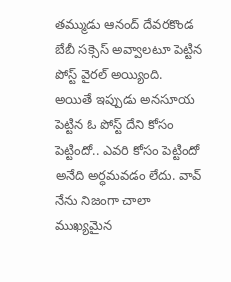తమ్ముడు ఆనంద్ దేవరకొండ బేబీ సక్సెస్ అవ్వాలటూ పెట్టిన పోస్ట్ వైరల్ అయ్యింది.
అయితే ఇప్పుడు అనసూయ పెట్టిన ఓ పోస్ట్ దేని కోసం పెట్టిందో.. ఎవరి కోసం పెట్టిందో అనేది అర్ధమవడం లేదు. వావ్ నేను నిజంగా చాలా ముఖ్యమైన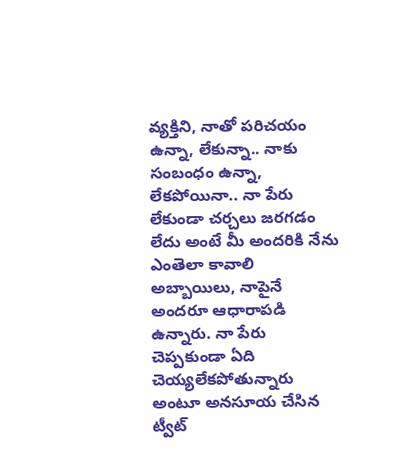వ్యక్తిని, నాతో పరిచయం ఉన్నా, లేకున్నా.. నాకు సంబంధం ఉన్నా, లేకపోయినా.. నా పేరు లేకుండా చర్చలు జరగడం లేదు అంటే మీ అందరికి నేను ఎంతెలా కావాలి అబ్బాయిలు, నాపైనే అందరూ ఆధారాపడి ఉన్నారు. నా పేరు చెప్పకుండా ఏది చెయ్యలేకపోతున్నారు అంటూ అనసూయ చేసిన ట్వీట్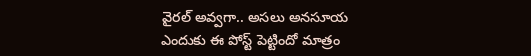వైరల్ అవ్వగా.. అసలు అనసూయ ఎందుకు ఈ పోస్ట్ పెట్టిందో మాత్రం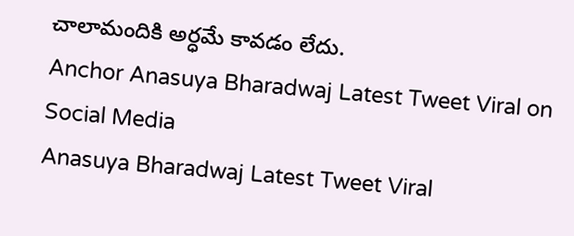చాలామందికి అర్ధమే కావడం లేదు.
Anchor Anasuya Bharadwaj Latest Tweet Viral on Social Media
Anasuya Bharadwaj Latest Tweet Viral